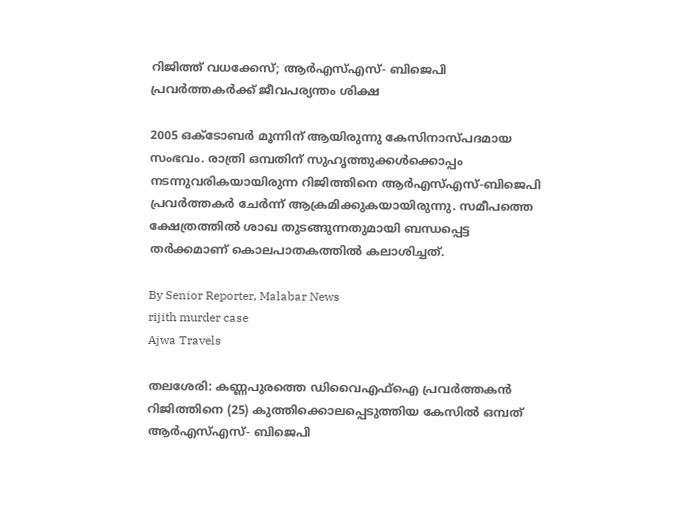റിജിത്ത് വധക്കേസ്; ആർഎസ്എസ്- ബിജെപി പ്രവർത്തകർക്ക് ജീവപര്യന്തം ശിക്ഷ

2005 ഒക്‌ടോബർ മൂന്നിന് ആയിരുന്നു കേസിനാസ്‌പദമായ സംഭവം. രാത്രി ഒമ്പതിന് സുഹൃത്തുക്കൾക്കൊപ്പം നടന്നുവരികയായിരുന്ന റിജിത്തിനെ ആർഎസ്‌എസ്‌-ബിജെപി പ്രവർത്തകർ ചേർന്ന് ആക്രമിക്കുകയായിരുന്നു. സമീപത്തെ ക്ഷേത്രത്തിൽ ശാഖ തുടങ്ങുന്നതുമായി ബന്ധപ്പെട്ട തർക്കമാണ് കൊലപാതകത്തിൽ കലാശിച്ചത്.

By Senior Reporter, Malabar News
rijith murder case
Ajwa Travels

തലശേരി: കണ്ണപുരത്തെ ഡിവൈഎഫ്ഐ പ്രവർത്തകൻ റിജിത്തിനെ (25) കുത്തിക്കൊലപ്പെടുത്തിയ കേസിൽ ഒമ്പത് ആർഎസ്എസ്- ബിജെപി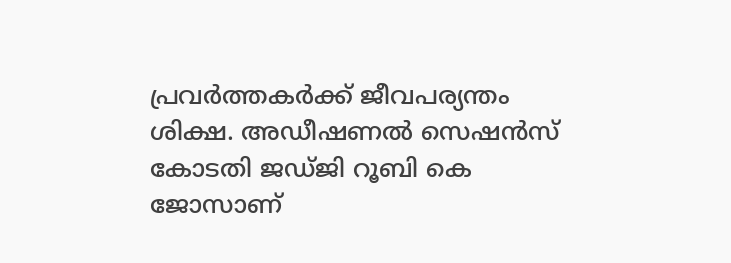പ്രവർത്തകർക്ക് ജീവപര്യന്തം ശിക്ഷ. അഡീഷണൽ സെഷൻസ് കോടതി ജഡ്‌ജി റൂബി കെ ജോസാണ്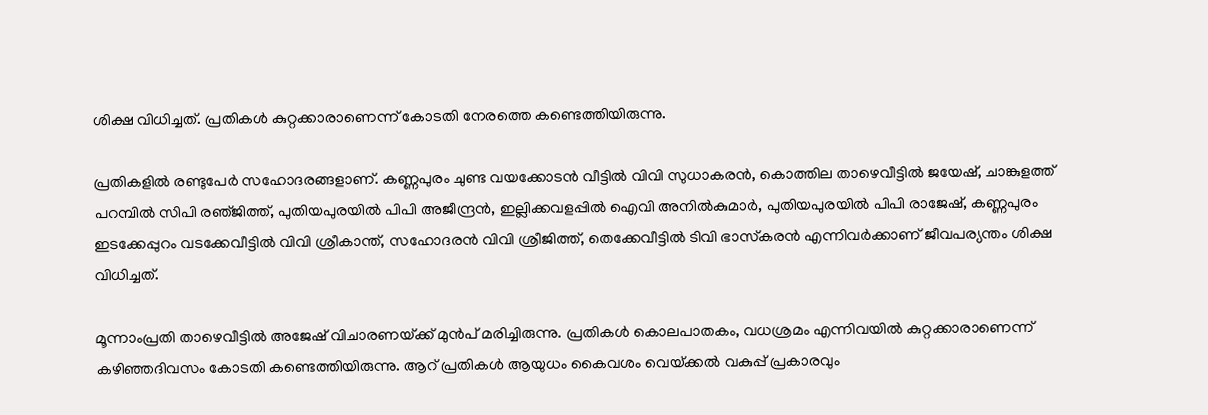ശിക്ഷ വിധിച്ചത്. പ്രതികൾ കുറ്റക്കാരാണെന്ന് കോടതി നേരത്തെ കണ്ടെത്തിയിരുന്നു.

പ്രതികളിൽ രണ്ടുപേർ സഹോദരങ്ങളാണ്. കണ്ണപുരം ചുണ്ട വയക്കോടൻ വീട്ടിൽ വിവി സുധാകരൻ, കൊത്തില താഴെവീട്ടിൽ ജയേഷ്, ചാങ്കുളത്ത് പറമ്പിൽ സിപി രഞ്‌ജിത്ത്‌, പുതിയപുരയിൽ പിപി അജീന്ദ്രൻ, ഇല്ലിക്കവളപ്പിൽ ഐവി അനിൽകുമാർ, പുതിയപുരയിൽ പിപി രാജേഷ്, കണ്ണപുരം ഇടക്കേപ്പുറം വടക്കേവീട്ടിൽ വിവി ശ്രീകാന്ത്, സഹോദരൻ വിവി ശ്രീജിത്ത്, തെക്കേവീട്ടിൽ ടിവി ഭാസ്‌കരൻ എന്നിവർക്കാണ് ജീവപര്യന്തം ശിക്ഷ വിധിച്ചത്.

മൂന്നാംപ്രതി താഴെവീട്ടിൽ അജേഷ് വിചാരണയ്‌ക്ക് മുൻപ് മരിച്ചിരുന്നു. പ്രതികൾ കൊലപാതകം, വധശ്രമം എന്നിവയിൽ കുറ്റക്കാരാണെന്ന് കഴിഞ്ഞദിവസം കോടതി കണ്ടെത്തിയിരുന്നു. ആറ് പ്രതികൾ ആയുധം കൈവശം വെയ്‌ക്കൽ വകുപ്പ് പ്രകാരവും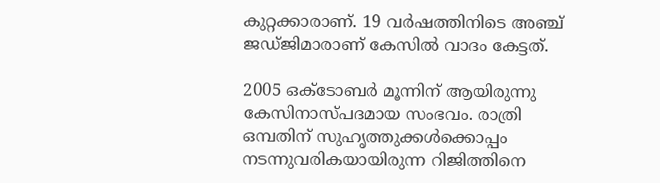കുറ്റക്കാരാണ്. 19 വർഷത്തിനിടെ അഞ്ച് ജഡ്‌ജിമാരാണ് കേസിൽ വാദം കേട്ടത്.

2005 ഒക്‌ടോബർ മൂന്നിന് ആയിരുന്നു കേസിനാസ്‌പദമായ സംഭവം. രാത്രി ഒമ്പതിന് സുഹൃത്തുക്കൾക്കൊപ്പം നടന്നുവരികയായിരുന്ന റിജിത്തിനെ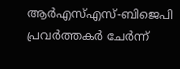ആർഎസ്‌എസ്‌-ബിജെപി പ്രവർത്തകർ ചേർന്ന്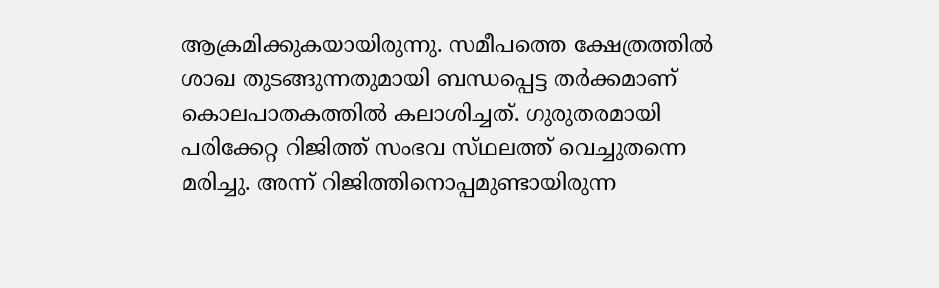ആക്രമിക്കുകയായിരുന്നു. സമീപത്തെ ക്ഷേത്രത്തിൽ ശാഖ തുടങ്ങുന്നതുമായി ബന്ധപ്പെട്ട തർക്കമാണ് കൊലപാതകത്തിൽ കലാശിച്ചത്. ഗുരുതരമായി പരിക്കേറ്റ റിജിത്ത് സംഭവ സ്‌ഥലത്ത്‌ വെച്ചുതന്നെ മരിച്ചു. അന്ന് റിജിത്തിനൊപ്പമുണ്ടായിരുന്ന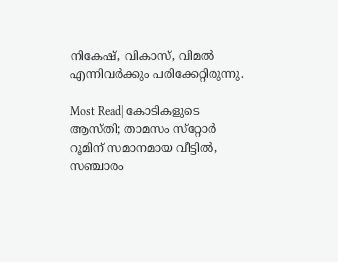നികേഷ്, വികാസ്, വിമൽ എന്നിവർക്കും പരിക്കേറ്റിരുന്നു.

Most Read| കോടികളുടെ ആസ്‌തി; താമസം സ്‌റ്റോർ റൂമിന് സമാനമായ വീട്ടിൽ, സഞ്ചാരം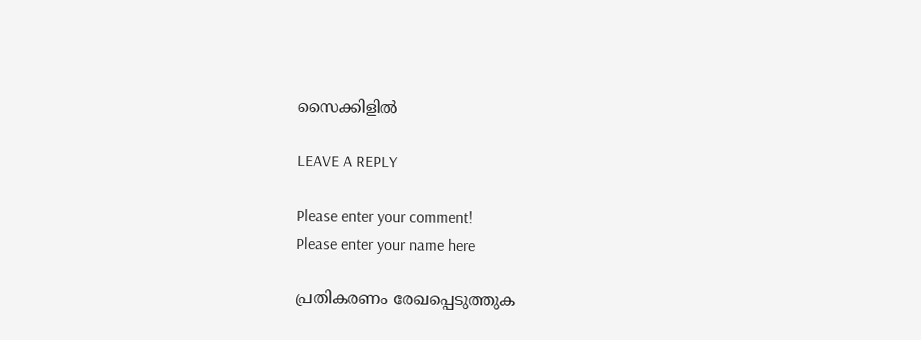സൈക്കിളിൽ

LEAVE A REPLY

Please enter your comment!
Please enter your name here

പ്രതികരണം രേഖപ്പെടുത്തുക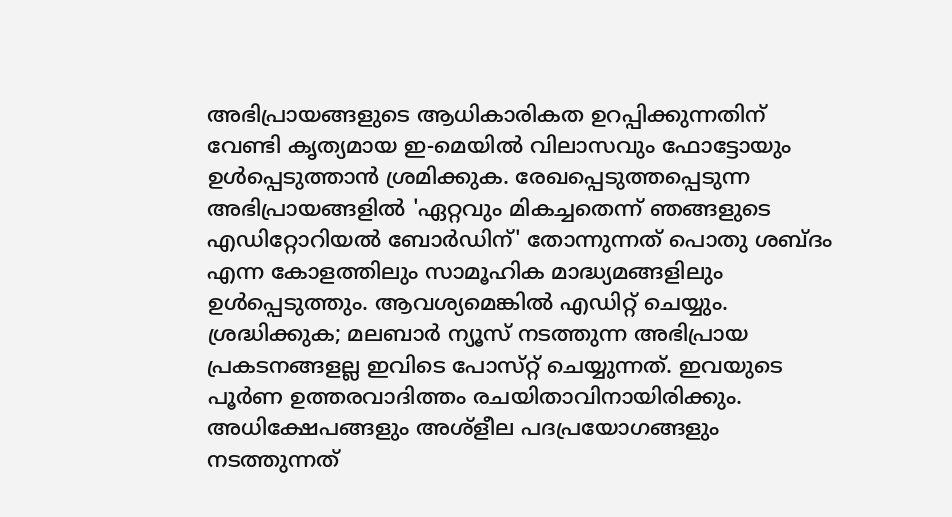അഭിപ്രായങ്ങളുടെ ആധികാരികത ഉറപ്പിക്കുന്നതിന് വേണ്ടി കൃത്യമായ ഇ-മെയിൽ വിലാസവും ഫോട്ടോയും ഉൾപ്പെടുത്താൻ ശ്രമിക്കുക. രേഖപ്പെടുത്തപ്പെടുന്ന അഭിപ്രായങ്ങളിൽ 'ഏറ്റവും മികച്ചതെന്ന് ഞങ്ങളുടെ എഡിറ്റോറിയൽ ബോർഡിന്' തോന്നുന്നത് പൊതു ശബ്‌ദം എന്ന കോളത്തിലും സാമൂഹിക മാദ്ധ്യമങ്ങളിലും ഉൾപ്പെടുത്തും. ആവശ്യമെങ്കിൽ എഡിറ്റ് ചെയ്യും. ശ്രദ്ധിക്കുക; മലബാർ ന്യൂസ് നടത്തുന്ന അഭിപ്രായ പ്രകടനങ്ങളല്ല ഇവിടെ പോസ്‌റ്റ് ചെയ്യുന്നത്. ഇവയുടെ പൂർണ ഉത്തരവാദിത്തം രചയിതാവിനായിരിക്കും. അധിക്ഷേപങ്ങളും അശ്‌ളീല പദപ്രയോഗങ്ങളും നടത്തുന്നത്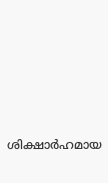ശിക്ഷാർഹമായ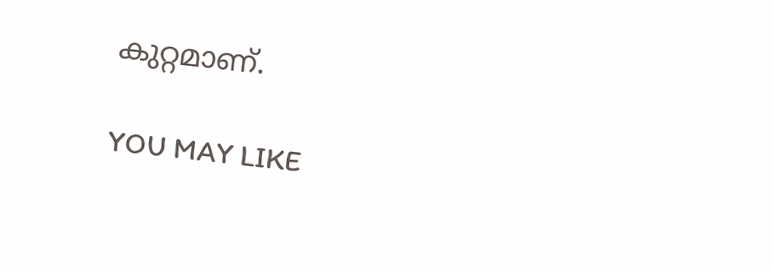കുറ്റമാണ്.

YOU MAY LIKE